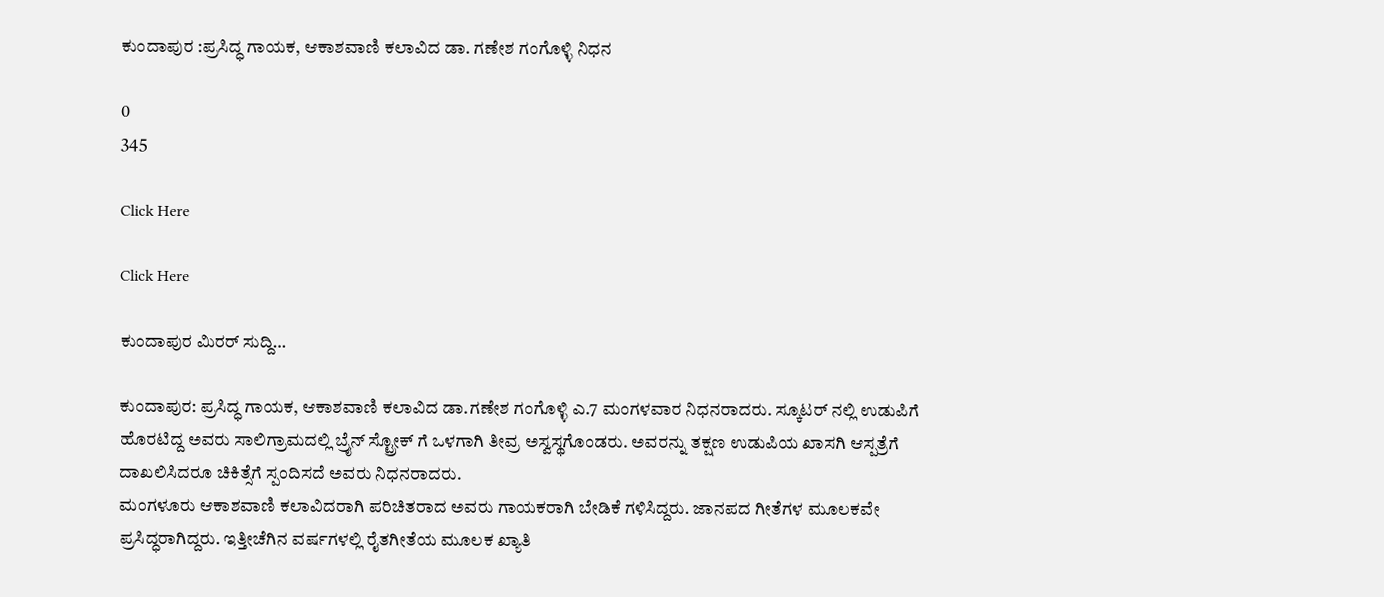ಕುಂದಾಪುರ :ಪ್ರಸಿದ್ಧ ಗಾಯಕ, ಆಕಾಶವಾಣಿ ಕಲಾವಿದ ಡಾ. ಗಣೇಶ ಗಂಗೊಳ್ಳಿ ನಿಧನ

0
345

Click Here

Click Here

ಕುಂದಾಪುರ ಮಿರರ್ ಸುದ್ದಿ…

ಕುಂದಾಪುರ: ಪ್ರಸಿದ್ಧ ಗಾಯಕ, ಆಕಾಶವಾಣಿ ಕಲಾವಿದ ಡಾ.ಗಣೇಶ ಗಂಗೊಳ್ಳಿ ಎ.7 ಮಂಗಳವಾರ ನಿಧನರಾದರು. ಸ್ಕೂಟರ್ ನಲ್ಲಿ ಉಡುಪಿಗೆ ಹೊರಟಿದ್ದ ಅವರು ಸಾಲಿಗ್ರಾಮದಲ್ಲಿ ಬ್ರೈನ್ ಸ್ಟ್ರೋಕ್ ಗೆ ಒಳಗಾಗಿ ತೀವ್ರ ಅಸ್ವಸ್ಥಗೊಂಡರು. ಅವರನ್ನು ತಕ್ಷಣ ಉಡುಪಿಯ ಖಾಸಗಿ ಆಸ್ಪತ್ರೆಗೆ ದಾಖಲಿಸಿದರೂ ಚಿಕಿತ್ಸೆಗೆ ಸ್ಪಂದಿಸದೆ ಅವರು ನಿಧನರಾದರು.
ಮಂಗಳೂರು ಆಕಾಶವಾಣಿ ಕಲಾವಿದರಾಗಿ ಪರಿಚಿತರಾದ ಅವರು ಗಾಯಕರಾಗಿ ಬೇಡಿಕೆ ಗಳಿಸಿದ್ದರು. ಜಾನಪದ ಗೀತೆಗಳ ಮೂಲಕವೇ ಪ್ರಸಿದ್ಧರಾಗಿದ್ದರು. ಇತ್ತೀಚೆಗಿನ ವರ್ಷಗಳಲ್ಲಿ ರೈತಗೀತೆಯ ಮೂಲಕ ಖ್ಯಾತಿ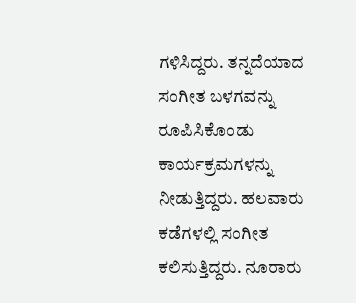ಗಳಿಸಿದ್ದರು. ತನ್ನದೆಯಾದ ಸಂಗೀತ ಬಳಗವನ್ನು ರೂಪಿಸಿಕೊಂಡು ಕಾರ್ಯಕ್ರಮಗಳನ್ನು ನೀಡುತ್ತಿದ್ದರು. ಹಲವಾರು ಕಡೆಗಳಲ್ಲಿ ಸಂಗೀತ ಕಲಿಸುತ್ತಿದ್ದರು. ನೂರಾರು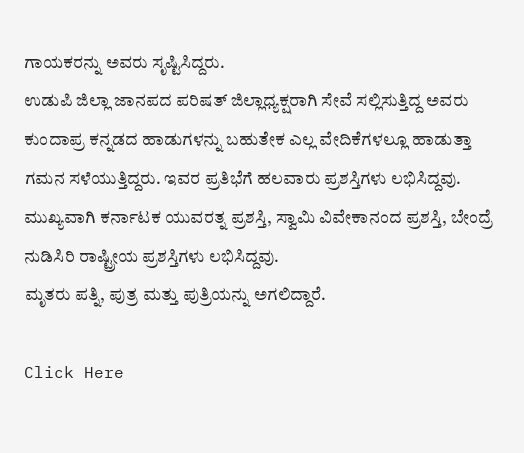ಗಾಯಕರನ್ನು ಅವರು ಸೃಷ್ಟಿಸಿದ್ದರು.
ಉಡುಪಿ ಜಿಲ್ಲಾ ಜಾನಪದ ಪರಿಷತ್ ಜಿಲ್ಲಾಧ್ಯಕ್ಷರಾಗಿ ಸೇವೆ ಸಲ್ಲಿಸುತ್ತಿದ್ದ ಅವರು ಕುಂದಾಪ್ರ ಕನ್ನಡದ ಹಾಡುಗಳನ್ನು ಬಹುತೇಕ ಎಲ್ಲ ವೇದಿಕೆಗಳಲ್ಲೂ ಹಾಡುತ್ತಾ ಗಮನ ಸಳೆಯುತ್ತಿದ್ದರು. ಇವರ ಪ್ರತಿಭೆಗೆ ಹಲವಾರು ಪ್ರಶಸ್ತಿಗಳು ಲಭಿಸಿದ್ದವು. ಮುಖ್ಯವಾಗಿ ಕರ್ನಾಟಕ ಯುವರತ್ನ ಪ್ರಶಸ್ತಿ, ಸ್ವಾಮಿ ವಿವೇಕಾನಂದ ಪ್ರಶಸ್ತಿ, ಬೇಂದ್ರೆ ನುಡಿಸಿರಿ ರಾಷ್ಟ್ರೀಯ ಪ್ರಶಸ್ತಿಗಳು ಲಭಿಸಿದ್ದವು.
ಮೃತರು ಪತ್ನಿ, ಪುತ್ರ ಮತ್ತು ಪುತ್ರಿಯನ್ನು ಅಗಲಿದ್ದಾರೆ.

Click Here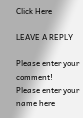Click Here

LEAVE A REPLY

Please enter your comment!
Please enter your name here